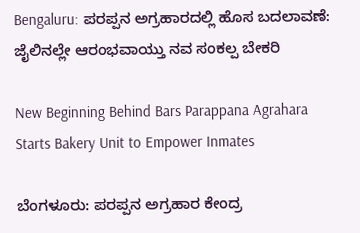Bengaluru: ಪರಪ್ಪನ ಅಗ್ರಹಾರದಲ್ಲಿ ಹೊಸ ಬದಲಾವಣೆ: ಜೈಲಿನಲ್ಲೇ ಆರಂಭವಾಯ್ತು ನವ ಸಂಕಲ್ಪ ಬೇಕರಿ

New Beginning Behind Bars Parappana Agrahara Starts Bakery Unit to Empower Inmates

ಬೆಂಗಳೂರು: ಪರಪ್ಪನ ಅಗ್ರಹಾರ ಕೇಂದ್ರ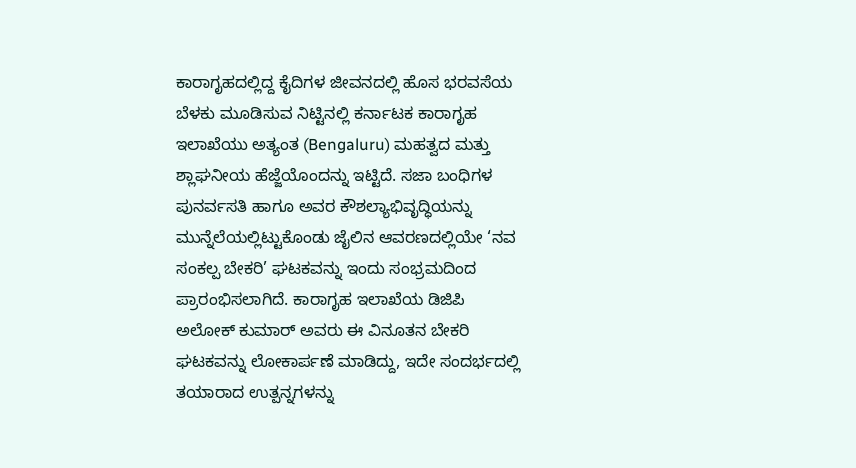ಕಾರಾಗೃಹದಲ್ಲಿದ್ದ ಕೈದಿಗಳ ಜೀವನದಲ್ಲಿ ಹೊಸ ಭರವಸೆಯ ಬೆಳಕು ಮೂಡಿಸುವ ನಿಟ್ಟಿನಲ್ಲಿ ಕರ್ನಾಟಕ ಕಾರಾಗೃಹ ಇಲಾಖೆಯು ಅತ್ಯಂತ (Bengaluru) ಮಹತ್ವದ ಮತ್ತು ಶ್ಲಾಘನೀಯ ಹೆಜ್ಜೆಯೊಂದನ್ನು ಇಟ್ಟಿದೆ. ಸಜಾ ಬಂಧಿಗಳ ಪುನರ್ವಸತಿ ಹಾಗೂ ಅವರ ಕೌಶಲ್ಯಾಭಿವೃದ್ಧಿಯನ್ನು ಮುನ್ನೆಲೆಯಲ್ಲಿಟ್ಟುಕೊಂಡು ಜೈಲಿನ ಆವರಣದಲ್ಲಿಯೇ ‘ನವ ಸಂಕಲ್ಪ ಬೇಕರಿ’ ಘಟಕವನ್ನು ಇಂದು ಸಂಭ್ರಮದಿಂದ ಪ್ರಾರಂಭಿಸಲಾಗಿದೆ. ಕಾರಾಗೃಹ ಇಲಾಖೆಯ ಡಿಜಿಪಿ ಅಲೋಕ್ ಕುಮಾರ್ ಅವರು ಈ ವಿನೂತನ ಬೇಕರಿ ಘಟಕವನ್ನು ಲೋಕಾರ್ಪಣೆ ಮಾಡಿದ್ದು, ಇದೇ ಸಂದರ್ಭದಲ್ಲಿ ತಯಾರಾದ ಉತ್ಪನ್ನಗಳನ್ನು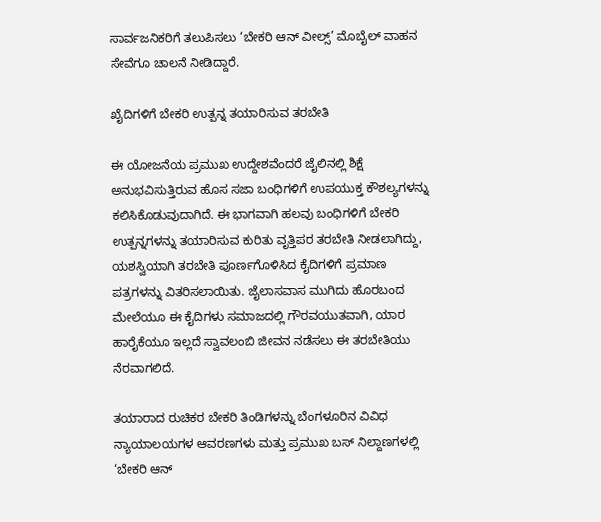ಸಾರ್ವಜನಿಕರಿಗೆ ತಲುಪಿಸಲು ‘ಬೇಕರಿ ಆನ್ ವೀಲ್ಸ್’ ಮೊಬೈಲ್ ವಾಹನ ಸೇವೆಗೂ ಚಾಲನೆ ನೀಡಿದ್ದಾರೆ.

ಖೈದಿಗಳಿಗೆ ಬೇಕರಿ ಉತ್ಪನ್ನ ತಯಾರಿಸುವ ತರಬೇತಿ

ಈ ಯೋಜನೆಯ ಪ್ರಮುಖ ಉದ್ದೇಶವೆಂದರೆ ಜೈಲಿನಲ್ಲಿ ಶಿಕ್ಷೆ ಅನುಭವಿಸುತ್ತಿರುವ ಹೊಸ ಸಜಾ ಬಂಧಿಗಳಿಗೆ ಉಪಯುಕ್ತ ಕೌಶಲ್ಯಗಳನ್ನು ಕಲಿಸಿಕೊಡುವುದಾಗಿದೆ. ಈ ಭಾಗವಾಗಿ ಹಲವು ಬಂಧಿಗಳಿಗೆ ಬೇಕರಿ ಉತ್ಪನ್ನಗಳನ್ನು ತಯಾರಿಸುವ ಕುರಿತು ವೃತ್ತಿಪರ ತರಬೇತಿ ನೀಡಲಾಗಿದ್ದು, ಯಶಸ್ವಿಯಾಗಿ ತರಬೇತಿ ಪೂರ್ಣಗೊಳಿಸಿದ ಕೈದಿಗಳಿಗೆ ಪ್ರಮಾಣ ಪತ್ರಗಳನ್ನು ವಿತರಿಸಲಾಯಿತು. ಜೈಲಾಸವಾಸ ಮುಗಿದು ಹೊರಬಂದ ಮೇಲೆಯೂ ಈ ಕೈದಿಗಳು ಸಮಾಜದಲ್ಲಿ ಗೌರವಯುತವಾಗಿ, ಯಾರ ಹಾರೈಕೆಯೂ ಇಲ್ಲದೆ ಸ್ವಾವಲಂಬಿ ಜೀವನ ನಡೆಸಲು ಈ ತರಬೇತಿಯು ನೆರವಾಗಲಿದೆ.

ತಯಾರಾದ ರುಚಿಕರ ಬೇಕರಿ ತಿಂಡಿಗಳನ್ನು ಬೆಂಗಳೂರಿನ ವಿವಿಧ ನ್ಯಾಯಾಲಯಗಳ ಆವರಣಗಳು ಮತ್ತು ಪ್ರಮುಖ ಬಸ್ ನಿಲ್ದಾಣಗಳಲ್ಲಿ ‘ಬೇಕರಿ ಆನ್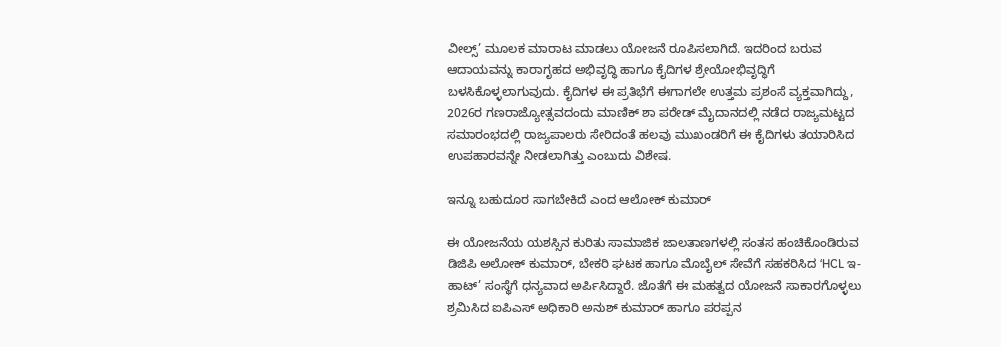ವೀಲ್ಸ್’ ಮೂಲಕ ಮಾರಾಟ ಮಾಡಲು ಯೋಜನೆ ರೂಪಿಸಲಾಗಿದೆ. ಇದರಿಂದ ಬರುವ ಆದಾಯವನ್ನು ಕಾರಾಗೃಹದ ಅಭಿವೃದ್ಧಿ ಹಾಗೂ ಕೈದಿಗಳ ಶ್ರೇಯೋಭಿವೃದ್ಧಿಗೆ ಬಳಸಿಕೊಳ್ಳಲಾಗುವುದು. ಕೈದಿಗಳ ಈ ಪ್ರತಿಭೆಗೆ ಈಗಾಗಲೇ ಉತ್ತಮ ಪ್ರಶಂಸೆ ವ್ಯಕ್ತವಾಗಿದ್ದು, 2026ರ ಗಣರಾಜ್ಯೋತ್ಸವದಂದು ಮಾಣಿಕ್ ಶಾ ಪರೇಡ್ ಮೈದಾನದಲ್ಲಿ ನಡೆದ ರಾಜ್ಯಮಟ್ಟದ ಸಮಾರಂಭದಲ್ಲಿ ರಾಜ್ಯಪಾಲರು ಸೇರಿದಂತೆ ಹಲವು ಮುಖಂಡರಿಗೆ ಈ ಕೈದಿಗಳು ತಯಾರಿಸಿದ ಉಪಹಾರವನ್ನೇ ನೀಡಲಾಗಿತ್ತು ಎಂಬುದು ವಿಶೇಷ.

ಇನ್ನೂ ಬಹುದೂರ ಸಾಗಬೇಕಿದೆ ಎಂದ ಆಲೋಕ್‌ ಕುಮಾರ್

ಈ ಯೋಜನೆಯ ಯಶಸ್ಸಿನ ಕುರಿತು ಸಾಮಾಜಿಕ ಜಾಲತಾಣಗಳಲ್ಲಿ ಸಂತಸ ಹಂಚಿಕೊಂಡಿರುವ ಡಿಜಿಪಿ ಅಲೋಕ್ ಕುಮಾರ್, ಬೇಕರಿ ಘಟಕ ಹಾಗೂ ಮೊಬೈಲ್ ಸೇವೆಗೆ ಸಹಕರಿಸಿದ ‘HCL ಇ-ಹಾಟ್’ ಸಂಸ್ಥೆಗೆ ಧನ್ಯವಾದ ಅರ್ಪಿಸಿದ್ದಾರೆ. ಜೊತೆಗೆ ಈ ಮಹತ್ವದ ಯೋಜನೆ ಸಾಕಾರಗೊಳ್ಳಲು ಶ್ರಮಿಸಿದ ಐಪಿಎಸ್ ಅಧಿಕಾರಿ ಅನುಶ್ ಕುಮಾರ್ ಹಾಗೂ ಪರಪ್ಪನ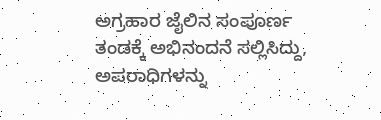ಅಗ್ರಹಾರ ಜೈಲಿನ ಸಂಪೂರ್ಣ ತಂಡಕ್ಕೆ ಅಭಿನಂದನೆ ಸಲ್ಲಿಸಿದ್ದು, ಅಪರಾಧಿಗಳನ್ನು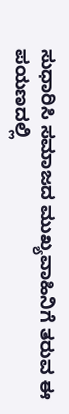ಸುಧಾರಿಸಿ ಸಮಾಜದ ಮುಖ್ಯವಾಹಿನಿಗೆ ತರುವ ಈ ಪಯಣದಲ್ಲಿ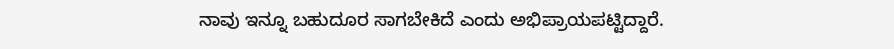ನಾವು ಇನ್ನೂ ಬಹುದೂರ ಸಾಗಬೇಕಿದೆ ಎಂದು ಅಭಿಪ್ರಾಯಪಟ್ಟಿದ್ದಾರೆ.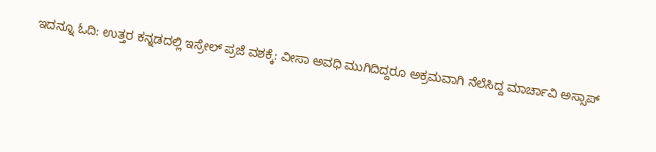ಇದನ್ನೂ ಓದಿ: ಉತ್ತರ ಕನ್ನಡದಲ್ಲಿ ಇಸ್ರೇಲ್ ಪ್ರಜೆ ವಶಕ್ಕೆ: ವೀಸಾ ಅವಧಿ ಮುಗಿದಿದ್ದರೂ ಅಕ್ರಮವಾಗಿ ನೆಲೆಸಿದ್ದ ಮಾರ್ಚಾವಿ ಅಸ್ಸಾಪ್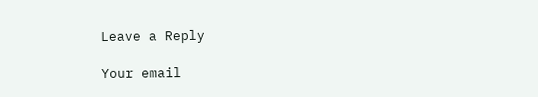Leave a Reply

Your email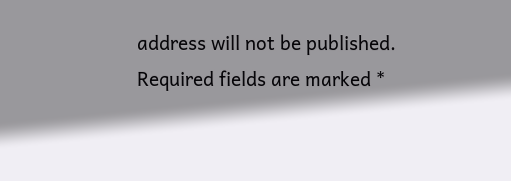address will not be published. Required fields are marked *